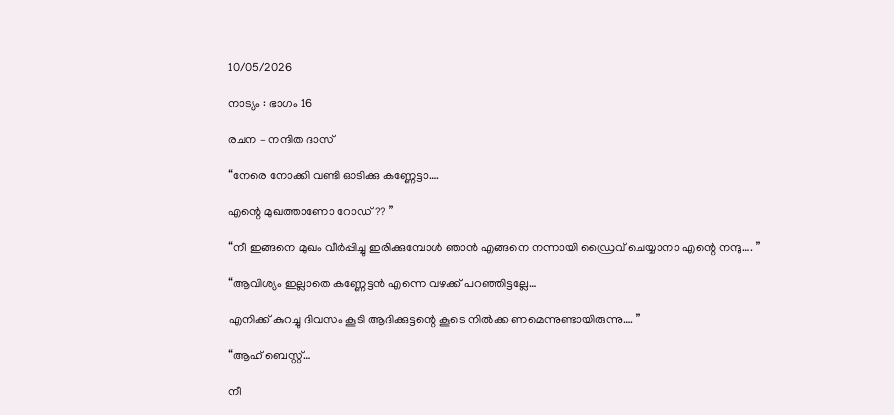10/05/2026

നാട്യം : ഭാഗം 16

രചന – നന്ദിത ദാസ്

“നേരെ നോക്കി വണ്ടി ഓടിക്കു കണ്ണേട്ടാ….

എന്റെ മുഖത്താണോ റോഡ്?? ”

“നീ ഇങ്ങനെ മുഖം വീർപ്പിച്ചു ഇരിക്കുമ്പോൾ ഞാൻ എങ്ങനെ നന്നായി ഡ്രൈവ് ചെയ്യാനാ എന്റെ നന്ദു…. ”

“ആവിശ്യം ഇല്ലാതെ കണ്ണേട്ടൻ എന്നെ വഴക്ക് പറഞ്ഞിട്ടല്ലേ…

എനിക്ക് കുറച്ചു ദിവസം കൂടി ആദിക്കുട്ടന്റെ കൂടെ നിൽക്ക ണമെന്നുണ്ടായിരുന്നു…. ”

“ആഹ് ബെസ്റ്റ്…

നീ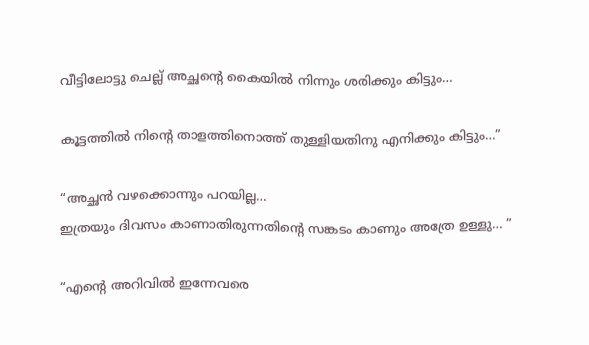വീട്ടിലോട്ടു ചെല്ല് അച്ഛന്റെ കൈയിൽ നിന്നും ശരിക്കും കിട്ടും…

കൂട്ടത്തിൽ നിന്റെ താളത്തിനൊത്ത്‌ തുള്ളിയതിനു എനിക്കും കിട്ടും…”

“അച്ഛൻ വഴക്കൊന്നും പറയില്ല…
ഇത്രയും ദിവസം കാണാതിരുന്നതിന്റെ സങ്കടം കാണും അത്രേ ഉള്ളു… ”

“എന്റെ അറിവിൽ ഇന്നേവരെ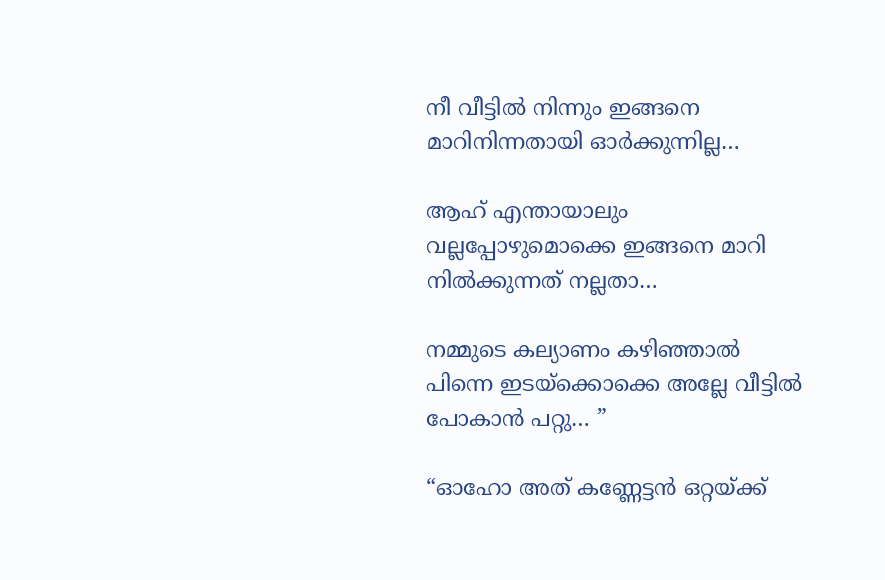നീ വീട്ടിൽ നിന്നും ഇങ്ങനെ മാറിനിന്നതായി ഓർക്കുന്നില്ല…

ആഹ് എന്തായാലും വല്ലപ്പോഴുമൊക്കെ ഇങ്ങനെ മാറി നിൽക്കുന്നത് നല്ലതാ…

നമ്മുടെ കല്യാണം കഴിഞ്ഞാൽ പിന്നെ ഇടയ്‌ക്കൊക്കെ അല്ലേ വീട്ടിൽ പോകാൻ പറ്റു… ”

“ഓഹോ അത് കണ്ണേട്ടൻ ഒറ്റയ്ക്ക്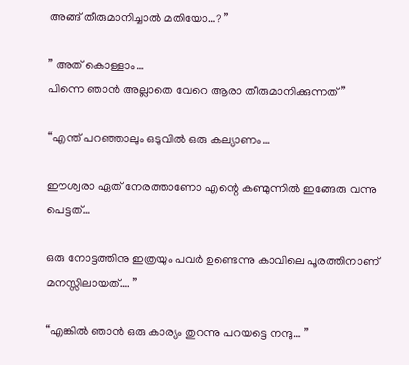അങ്ങ് തീരുമാനിച്ചാൽ മതിയോ…? ”

” അത് കൊള്ളാം…
പിന്നെ ഞാൻ അല്ലാതെ വേറെ ആരാ തീരുമാനിക്കുന്നത് ”

“എന്ത് പറഞ്ഞാലും ഒടുവിൽ ഒരു കല്യാണം…

ഈശ്വരാ ഏത് നേരത്താണോ എന്റെ കണ്മുന്നിൽ ഇങ്ങേരു വന്നു പെട്ടത്…

ഒരു നോട്ടത്തിനു ഇത്രയും പവർ ഉണ്ടെന്നു കാവിലെ പൂരത്തിനാണ് മനസ്സിലായത്…. ”

“എങ്കിൽ ഞാൻ ഒരു കാര്യം തുറന്നു പറയട്ടെ നന്ദു… ”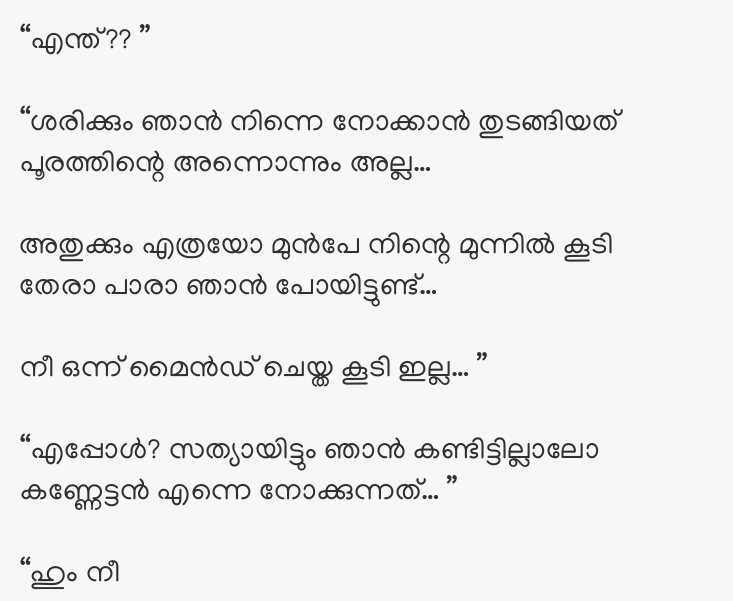“എന്ത്?? ”

“ശരിക്കും ഞാൻ നിന്നെ നോക്കാൻ തുടങ്ങിയത് പൂരത്തിന്റെ അന്നൊന്നും അല്ല…

അതുക്കും എത്രയോ മുൻപേ നിന്റെ മുന്നിൽ കൂടി തേരാ പാരാ ഞാൻ പോയിട്ടുണ്ട്…

നീ ഒന്ന് മൈൻഡ് ചെയ്ത കൂടി ഇല്ല… ”

“എപ്പോൾ? സത്യായിട്ടും ഞാൻ കണ്ടിട്ടില്ലാലോ കണ്ണേട്ടൻ എന്നെ നോക്കുന്നത്… ”

“ഹും നീ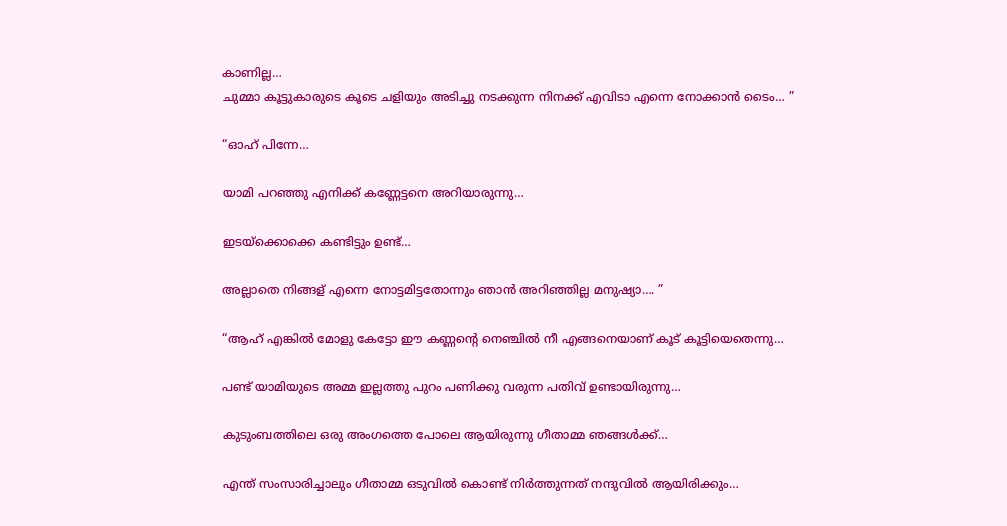കാണില്ല…
ചുമ്മാ കൂട്ടുകാരുടെ കൂടെ ചളിയും അടിച്ചു നടക്കുന്ന നിനക്ക് എവിടാ എന്നെ നോക്കാൻ ടൈം… ”

“ഓഹ് പിന്നേ…

യാമി പറഞ്ഞു എനിക്ക് കണ്ണേട്ടനെ അറിയാരുന്നു…

ഇടയ്‌ക്കൊക്കെ കണ്ടിട്ടും ഉണ്ട്…

അല്ലാതെ നിങ്ങള് എന്നെ നോട്ടമിട്ടതോന്നും ഞാൻ അറിഞ്ഞില്ല മനുഷ്യാ…. ”

“ആഹ് എങ്കിൽ മോളു കേട്ടോ ഈ കണ്ണന്റെ നെഞ്ചിൽ നീ എങ്ങനെയാണ് കൂട് കൂട്ടിയെതെന്നു…

പണ്ട് യാമിയുടെ അമ്മ ഇല്ലത്തു പുറം പണിക്കു വരുന്ന പതിവ് ഉണ്ടായിരുന്നു…

കുടുംബത്തിലെ ഒരു അംഗത്തെ പോലെ ആയിരുന്നു ഗീതാമ്മ ഞങ്ങൾക്ക്…

എന്ത് സംസാരിച്ചാലും ഗീതാമ്മ ഒടുവിൽ കൊണ്ട് നിർത്തുന്നത് നന്ദുവിൽ ആയിരിക്കും…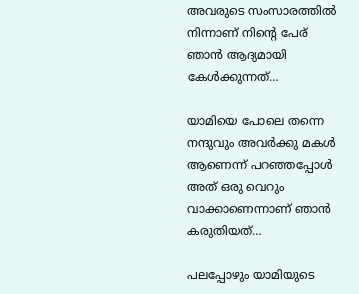അവരുടെ സംസാരത്തിൽ നിന്നാണ് നിന്റെ പേര് ഞാൻ ആദ്യമായി കേൾക്കുന്നത്…

യാമിയെ പോലെ തന്നെ നന്ദുവും അവർക്കു മകൾ ആണെന്ന് പറഞ്ഞപ്പോൾ അത് ഒരു വെറും വാക്കാണെന്നാണ് ഞാൻ കരുതിയത്…

പലപ്പോഴും യാമിയുടെ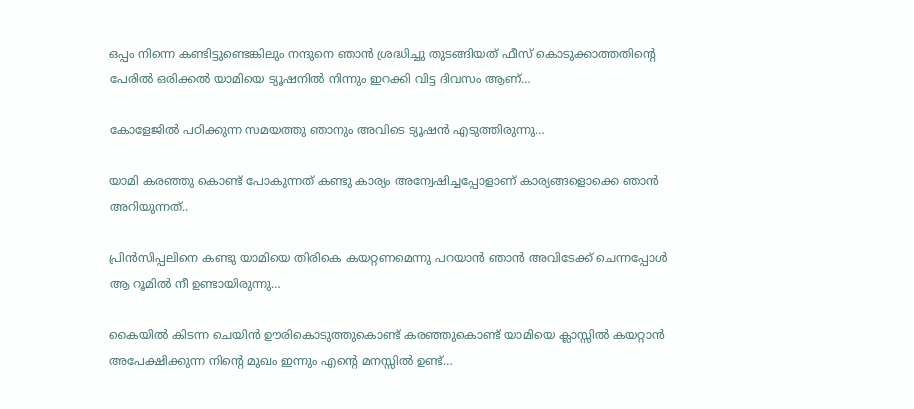ഒപ്പം നിന്നെ കണ്ടിട്ടുണ്ടെങ്കിലും നന്ദുനെ ഞാൻ ശ്രദ്ധിച്ചു തുടങ്ങിയത് ഫീസ് കൊടുക്കാത്തതിന്റെ പേരിൽ ഒരിക്കൽ യാമിയെ ട്യൂഷനിൽ നിന്നും ഇറക്കി വിട്ട ദിവസം ആണ്…

കോളേജിൽ പഠിക്കുന്ന സമയത്തു ഞാനും അവിടെ ട്യൂഷൻ എടുത്തിരുന്നു…

യാമി കരഞ്ഞു കൊണ്ട് പോകുന്നത് കണ്ടു കാര്യം അന്വേഷിച്ചപ്പോളാണ് കാര്യങ്ങളൊക്കെ ഞാൻ അറിയുന്നത്..

പ്രിൻസിപ്പലിനെ കണ്ടു യാമിയെ തിരികെ കയറ്റണമെന്നു പറയാൻ ഞാൻ അവിടേക്ക് ചെന്നപ്പോൾ ആ റൂമിൽ നീ ഉണ്ടായിരുന്നു…

കൈയിൽ കിടന്ന ചെയിൻ ഊരികൊടുത്തുകൊണ്ട് കരഞ്ഞുകൊണ്ട് യാമിയെ ക്ലാസ്സിൽ കയറ്റാൻ അപേക്ഷിക്കുന്ന നിന്റെ മുഖം ഇന്നും എന്റെ മനസ്സിൽ ഉണ്ട്…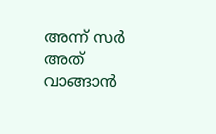അന്ന് സർ അത് വാങ്ങാൻ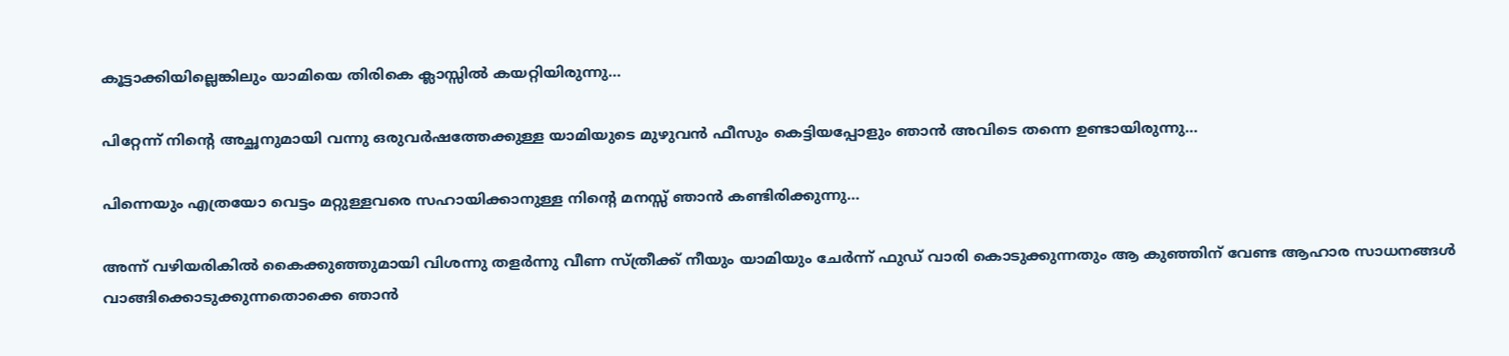കൂട്ടാക്കിയില്ലെങ്കിലും യാമിയെ തിരികെ ക്ലാസ്സിൽ കയറ്റിയിരുന്നു…

പിറ്റേന്ന് നിന്റെ അച്ഛനുമായി വന്നു ഒരുവർഷത്തേക്കുള്ള യാമിയുടെ മുഴുവൻ ഫീസും കെട്ടിയപ്പോളും ഞാൻ അവിടെ തന്നെ ഉണ്ടായിരുന്നു…

പിന്നെയും എത്രയോ വെട്ടം മറ്റുള്ളവരെ സഹായിക്കാനുള്ള നിന്റെ മനസ്സ് ഞാൻ കണ്ടിരിക്കുന്നു…

അന്ന് വഴിയരികിൽ കൈക്കുഞ്ഞുമായി വിശന്നു തളർന്നു വീണ സ്ത്രീക്ക് നീയും യാമിയും ചേർന്ന് ഫുഡ്‌ വാരി കൊടുക്കുന്നതും ആ കുഞ്ഞിന് വേണ്ട ആഹാര സാധനങ്ങൾ വാങ്ങിക്കൊടുക്കുന്നതൊക്കെ ഞാൻ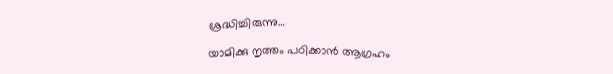ശ്രദ്ധിച്ചിരുന്നു…

യാമിക്കു നൃത്തം പഠിക്കാൻ ആഗ്രഹം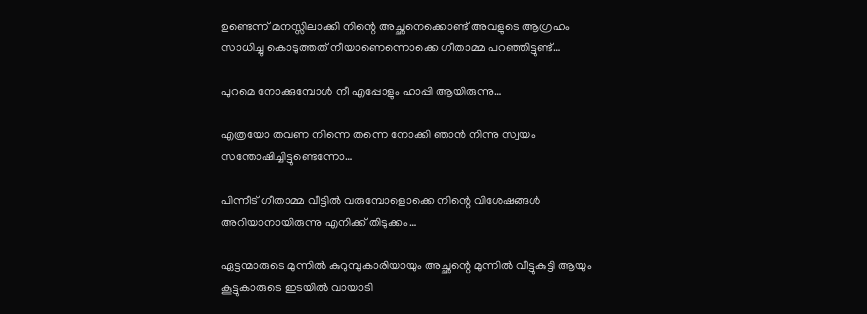ഉണ്ടെന്ന് മനസ്സിലാക്കി നിന്റെ അച്ഛനെക്കൊണ്ട് അവളുടെ ആഗ്രഹം സാധിച്ചു കൊടുത്തത് നീയാണെന്നൊക്കെ ഗീതാമ്മ പറഞ്ഞിട്ടുണ്ട്…

പുറമെ നോക്കുമ്പോൾ നീ എപ്പോളും ഹാപ്പി ആയിരുന്നു…

എത്രയോ തവണ നിന്നെ തന്നെ നോക്കി ഞാൻ നിന്നു സ്വയം സന്തോഷിച്ചിട്ടുണ്ടെന്നോ…

പിന്നീട് ഗീതാമ്മ വീട്ടിൽ വരുമ്പോളൊക്കെ നിന്റെ വിശേഷങ്ങൾ അറിയാനായിരുന്നു എനിക്ക് തിടുക്കം…

ഏട്ടന്മാരുടെ മുന്നിൽ കുറുമ്പുകാരിയായും അച്ഛന്റെ മുന്നിൽ വീട്ടുകുട്ടി ആയും കൂട്ടുകാരുടെ ഇടയിൽ വായാടി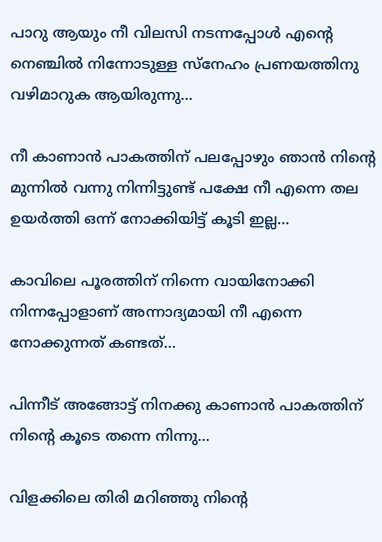പാറു ആയും നീ വിലസി നടന്നപ്പോൾ എന്റെ നെഞ്ചിൽ നിന്നോടുള്ള സ്നേഹം പ്രണയത്തിനു വഴിമാറുക ആയിരുന്നു…

നീ കാണാൻ പാകത്തിന് പലപ്പോഴും ഞാൻ നിന്റെ മുന്നിൽ വന്നു നിന്നിട്ടുണ്ട് പക്ഷേ നീ എന്നെ തല ഉയർത്തി ഒന്ന് നോക്കിയിട്ട് കൂടി ഇല്ല…

കാവിലെ പൂരത്തിന് നിന്നെ വായിനോക്കി നിന്നപ്പോളാണ് അന്നാദ്യമായി നീ എന്നെ നോക്കുന്നത് കണ്ടത്…

പിന്നീട് അങ്ങോട്ട്‌ നിനക്കു കാണാൻ പാകത്തിന് നിന്റെ കൂടെ തന്നെ നിന്നു…

വിളക്കിലെ തിരി മറിഞ്ഞു നിന്റെ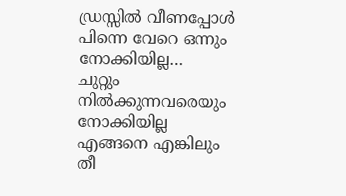ഡ്രസ്സിൽ വീണപ്പോൾ പിന്നെ വേറെ ഒന്നും നോക്കിയില്ല…
ചുറ്റും നിൽക്കുന്നവരെയും നോക്കിയില്ല എങ്ങനെ എങ്കിലും തീ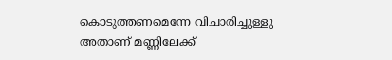കൊടുത്തണമെന്നേ വിചാരിച്ചുള്ളു അതാണ് മണ്ണിലേക്ക്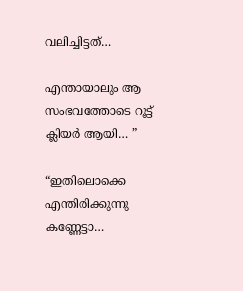വലിച്ചിട്ടത്…

എന്തായാലും ആ സംഭവത്തോടെ റൂട്ട് ക്ലിയർ ആയി… ”

“ഇതിലൊക്കെ എന്തിരിക്കുന്നു കണ്ണേട്ടാ…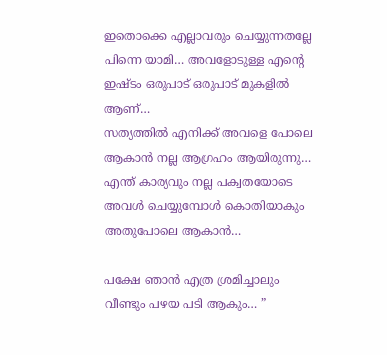ഇതൊക്കെ എല്ലാവരും ചെയ്യുന്നതല്ലേ
പിന്നെ യാമി… അവളോടുള്ള എന്റെ ഇഷ്ടം ഒരുപാട് ഒരുപാട് മുകളിൽ ആണ്…
സത്യത്തിൽ എനിക്ക് അവളെ പോലെ ആകാൻ നല്ല ആഗ്രഹം ആയിരുന്നു…
എന്ത് കാര്യവും നല്ല പക്വതയോടെ അവൾ ചെയ്യുമ്പോൾ കൊതിയാകും അതുപോലെ ആകാൻ…

പക്ഷേ ഞാൻ എത്ര ശ്രമിച്ചാലും വീണ്ടും പഴയ പടി ആകും… ”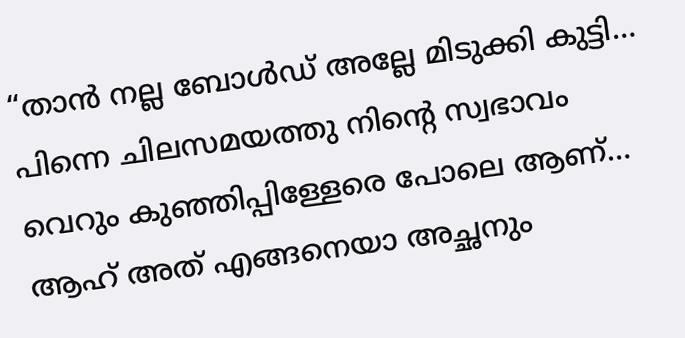“താൻ നല്ല ബോൾഡ് അല്ലേ മിടുക്കി കുട്ടി…
പിന്നെ ചിലസമയത്തു നിന്റെ സ്വഭാവം വെറും കുഞ്ഞിപ്പിള്ളേരെ പോലെ ആണ്…
ആഹ് അത് എങ്ങനെയാ അച്ഛനും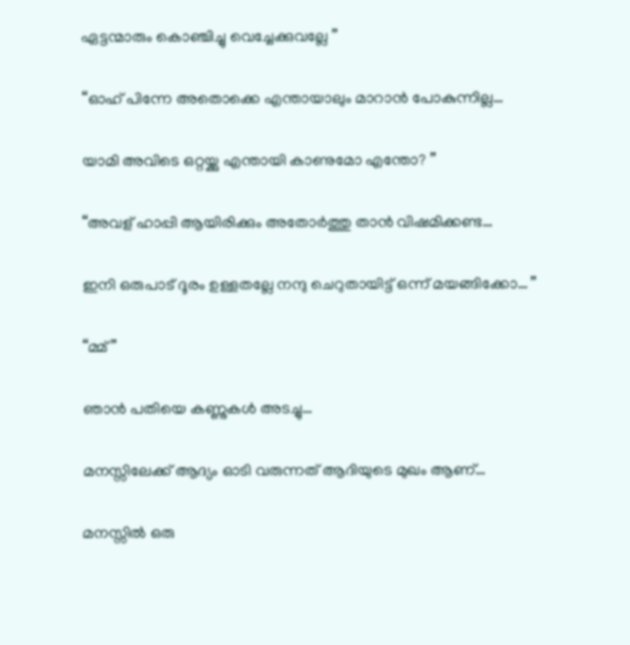ഏട്ടന്മാരും കൊഞ്ചിച്ചു വെച്ചേക്കുവല്ലേ ”

“ഓഹ് പിന്നേ അതൊക്കെ എന്തായാലും മാറാൻ പോകുന്നില്ല…

യാമി അവിടെ ഒറ്റയ്ക്കു എന്തായി കാണുമോ എന്തോ? ”

“അവള് ഹാപ്പി ആയിരിക്കും അതോർത്തു താൻ വിഷമിക്കണ്ട…

ഇനി ഒരുപാട് ദൂരം ഉള്ളതല്ലേ നന്ദു ചെറുതായിട്ട് ഒന്ന് മയങ്ങിക്കോ… ”

“മ്മ് ”

ഞാൻ പതിയെ കണ്ണുകൾ അടച്ചു…

മനസ്സിലേക്ക് ആദ്യം ഓടി വരുന്നത് ആദിയുടെ മുഖം ആണ്…

മനസ്സിൽ ഒരു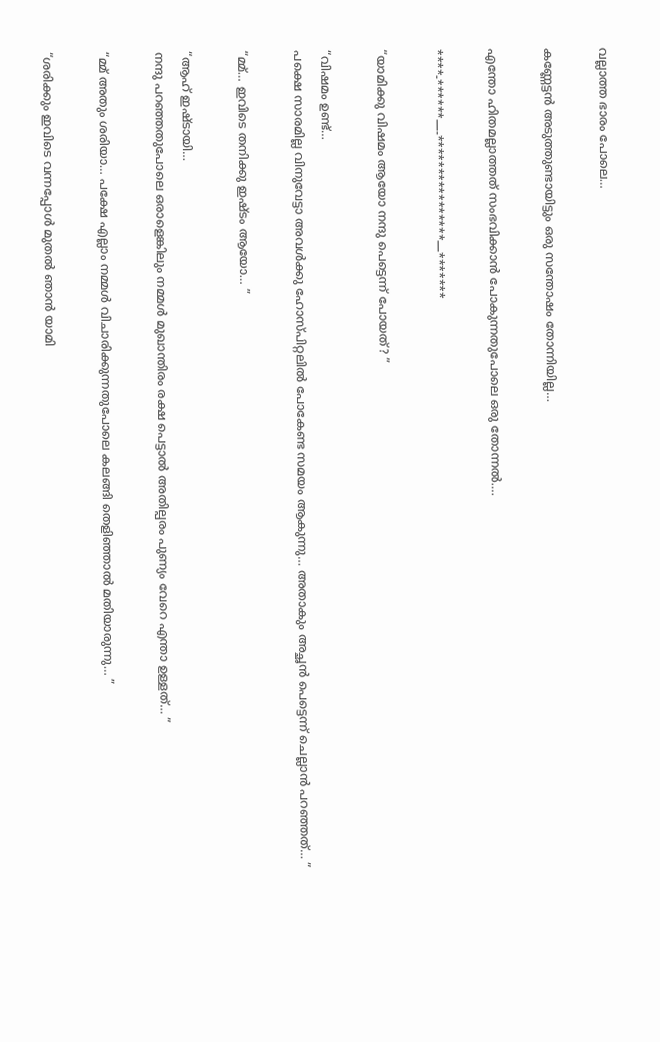വല്ലാത്ത ഭാരം പോലെ…

കണ്ണേട്ടൻ അടുത്തുണ്ടായിട്ടും ഒരു സന്തോഷം തോന്നിയില്ല…

എന്തോ ഹിതമല്ലാത്തത് സംഭവിക്കാൻ പോകുന്നതുപോലെ ഒരു തോന്നൽ….

****-******—-****************—*******

“യാമിക്കു വിഷമം ആയോ നന്ദു പെട്ടെന്ന് പോയത്? ”

“വിഷമം ഉണ്ട്…
പക്ഷെ സാരമില്ല വിനുവേട്ടാ അവൾക്കു ഹോസ്പിറ്റലിൽ പോകേണ്ട സമയം ആകുന്നു… അതാകും അച്ഛൻ പെട്ടെന്ന് ചെല്ലാൻ പറഞ്ഞത്… ”

“മ്മ്… ഇവിടെ തനിക്കു ഇഷ്ടം ആയോ… ”

“ആഹ് ഇഷ്ടായി…
നന്ദു പറഞ്ഞതുപോലെ ഒരാളെങ്കിലും നമ്മൾ മുഖാന്തിരം രക്ഷ പെട്ടാൽ അതില്പരം പുണ്യം വേറെ എന്താ ഉള്ളത്… ”

“മ്മ് അതും ശരിയാ… പക്ഷേ എല്ലാം നമ്മൾ വിചാരിക്കുന്നതുപോലെ കലങ്ങി തെളിഞ്ഞാൽ മതിയാരുന്നു… ”

“ശരിക്കും ഇവിടെ വന്നപ്പോൾ മുതൽ ഞാൻ യാമി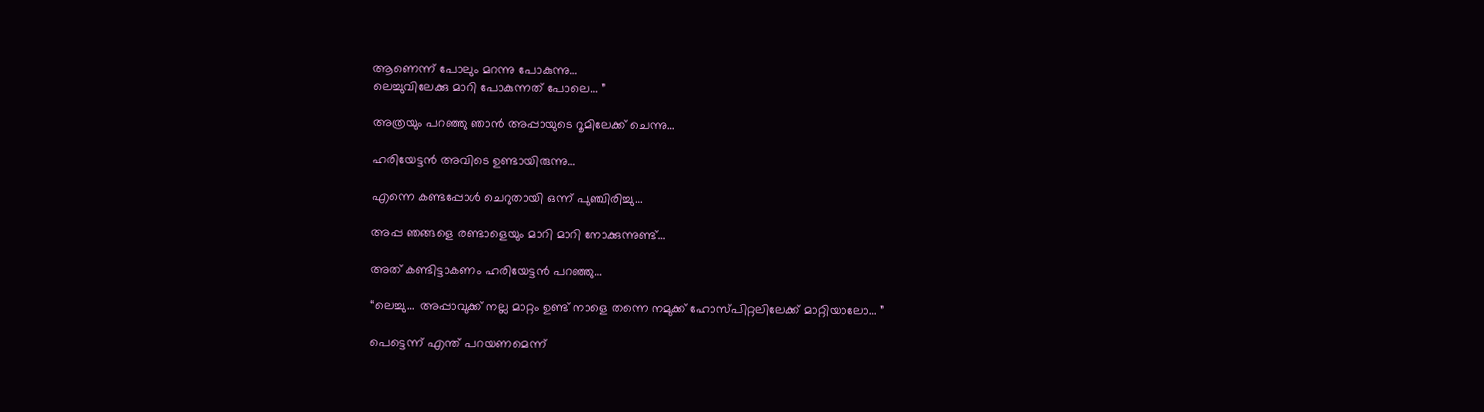ആണെന്ന് പോലും മറന്നു പോകുന്നു…
ലെച്ചുവിലേക്കു മാറി പോകുന്നത് പോലെ… ”

അത്രയും പറഞ്ഞു ഞാൻ അപ്പായുടെ റൂമിലേക്ക്‌ ചെന്നു…

ഹരിയേട്ടൻ അവിടെ ഉണ്ടായിരുന്നു…

എന്നെ കണ്ടപ്പോൾ ചെറുതായി ഒന്ന് പുഞ്ചിരിച്ചു…

അപ്പ ഞങ്ങളെ രണ്ടാളെയും മാറി മാറി നോക്കുന്നുണ്ട്…

അത് കണ്ടിട്ടാകണം ഹരിയേട്ടൻ പറഞ്ഞു…

“ലെച്ചു… അപ്പാവുക്ക് നല്ല മാറ്റം ഉണ്ട് നാളെ തന്നെ നമുക്ക് ഹോസ്പിറ്റലിലേക്ക് മാറ്റിയാലോ… ”

പെട്ടെന്ന് എന്ത് പറയണമെന്ന്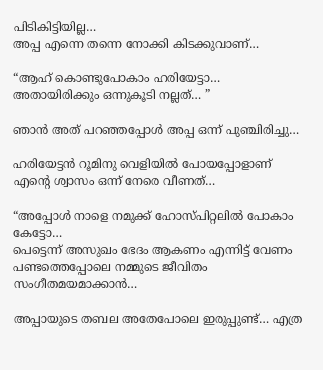പിടികിട്ടിയില്ല…
അപ്പ എന്നെ തന്നെ നോക്കി കിടക്കുവാണ്…

“ആഹ് കൊണ്ടുപോകാം ഹരിയേട്ടാ… അതായിരിക്കും ഒന്നുകൂടി നല്ലത്… ”

ഞാൻ അത് പറഞ്ഞപ്പോൾ അപ്പ ഒന്ന് പുഞ്ചിരിച്ചു…

ഹരിയേട്ടൻ റൂമിനു വെളിയിൽ പോയപ്പോളാണ് എന്റെ ശ്വാസം ഒന്ന് നേരെ വീണത്…

“അപ്പോൾ നാളെ നമുക്ക് ഹോസ്പിറ്റലിൽ പോകാം കേട്ടോ…
പെട്ടെന്ന് അസുഖം ഭേദം ആകണം എന്നിട്ട് വേണം പണ്ടത്തെപ്പോലെ നമ്മുടെ ജീവിതം സംഗീതമയമാക്കാൻ…

അപ്പായുടെ തബല അതേപോലെ ഇരുപ്പുണ്ട്… എത്ര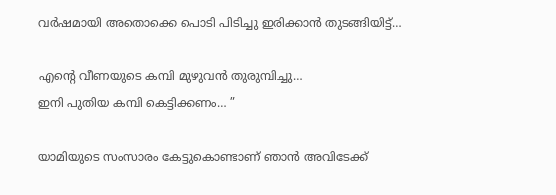വർഷമായി അതൊക്കെ പൊടി പിടിച്ചു ഇരിക്കാൻ തുടങ്ങിയിട്ട്…

എന്റെ വീണയുടെ കമ്പി മുഴുവൻ തുരുമ്പിച്ചു…
ഇനി പുതിയ കമ്പി കെട്ടിക്കണം… ”

യാമിയുടെ സംസാരം കേട്ടുകൊണ്ടാണ് ഞാൻ അവിടേക്ക്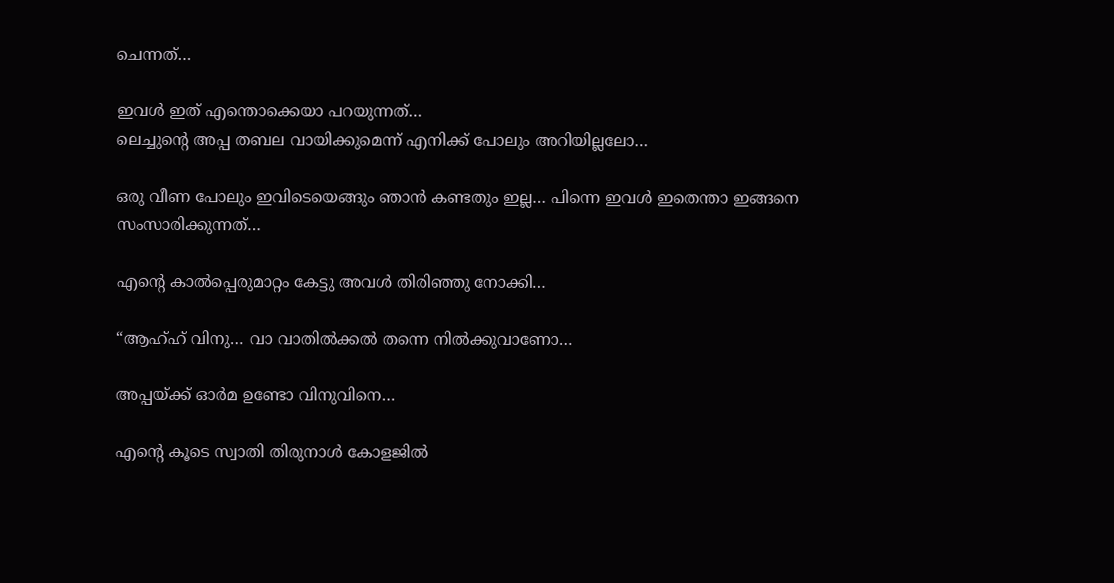ചെന്നത്…

ഇവൾ ഇത് എന്തൊക്കെയാ പറയുന്നത്…
ലെച്ചുന്റെ അപ്പ തബല വായിക്കുമെന്ന് എനിക്ക് പോലും അറിയില്ലലോ…

ഒരു വീണ പോലും ഇവിടെയെങ്ങും ഞാൻ കണ്ടതും ഇല്ല… പിന്നെ ഇവൾ ഇതെന്താ ഇങ്ങനെ സംസാരിക്കുന്നത്…

എന്റെ കാൽപ്പെരുമാറ്റം കേട്ടു അവൾ തിരിഞ്ഞു നോക്കി…

“ആഹ്ഹ് വിനു… വാ വാതിൽക്കൽ തന്നെ നിൽക്കുവാണോ…

അപ്പയ്ക്ക് ഓർമ ഉണ്ടോ വിനുവിനെ…

എന്റെ കൂടെ സ്വാതി തിരുനാൾ കോളജിൽ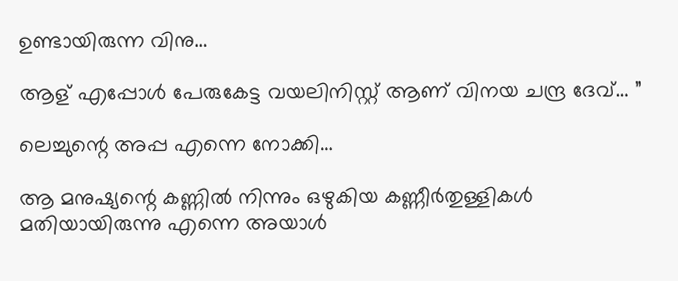ഉണ്ടായിരുന്ന വിനു…

ആള് എപ്പോൾ പേരുകേട്ട വയലിനിസ്റ്റ് ആണ് വിനയ ചന്ദ്ര ദേവ്… ”

ലെച്ചുന്റെ അപ്പ എന്നെ നോക്കി…

ആ മനുഷ്യന്റെ കണ്ണിൽ നിന്നും ഒഴുകിയ കണ്ണീർതുള്ളികൾ മതിയായിരുന്നു എന്നെ അയാൾ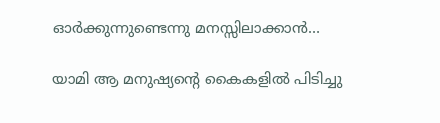ഓർക്കുന്നുണ്ടെന്നു മനസ്സിലാക്കാൻ…

യാമി ആ മനുഷ്യന്റെ കൈകളിൽ പിടിച്ചു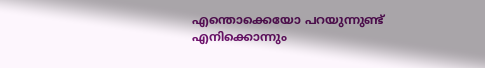എന്തൊക്കെയോ പറയുന്നുണ്ട്
എനിക്കൊന്നും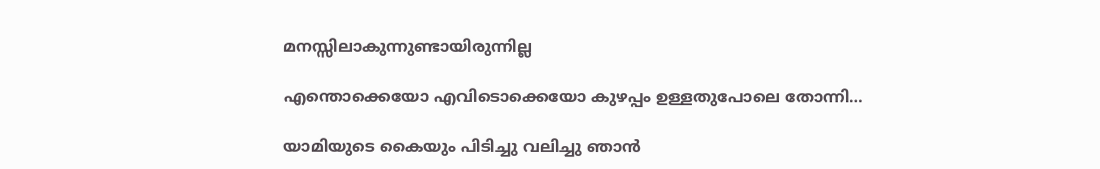മനസ്സിലാകുന്നുണ്ടായിരുന്നില്ല

എന്തൊക്കെയോ എവിടൊക്കെയോ കുഴപ്പം ഉള്ളതുപോലെ തോന്നി…

യാമിയുടെ കൈയും പിടിച്ചു വലിച്ചു ഞാൻ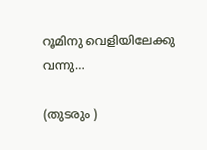റൂമിനു വെളിയിലേക്കു വന്നു…

(തുടരും )